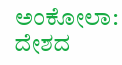ಅಂಕೋಲಾ: ದೇಶದ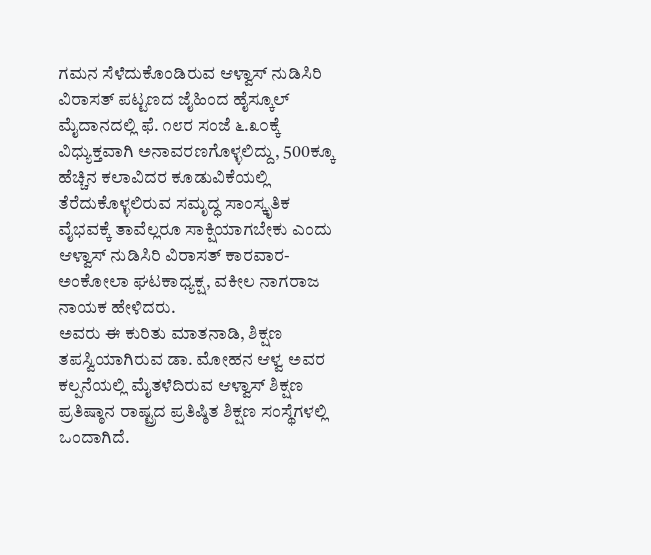ಗಮನ ಸೆಳೆದುಕೊಂಡಿರುವ ಆಳ್ವಾಸ್ ನುಡಿಸಿರಿ ವಿರಾಸತ್ ಪಟ್ಟಣದ ಜೈಹಿಂದ ಹೈಸ್ಕೂಲ್ ಮೈದಾನದಲ್ಲಿ ಫೆ. ೧೮ರ ಸಂಜೆ ೬.೩೦ಕ್ಕೆ ವಿಧ್ಯುಕ್ತವಾಗಿ ಅನಾವರಣಗೊಳ್ಳಲಿದ್ದು, 500ಕ್ಕೂ ಹೆಚ್ಚಿನ ಕಲಾವಿದರ ಕೂಡುವಿಕೆಯಲ್ಲಿ ತೆರೆದುಕೊಳ್ಳಲಿರುವ ಸಮೃದ್ಧ ಸಾಂಸ್ಕೃತಿಕ ವೈಭವಕ್ಕೆ ತಾವೆಲ್ಲರೂ ಸಾಕ್ಷಿಯಾಗಬೇಕು ಎಂದು ಆಳ್ವಾಸ್ ನುಡಿಸಿರಿ ವಿರಾಸತ್ ಕಾರವಾರ-ಅಂಕೋಲಾ ಘಟಕಾಧ್ಯಕ್ಷ, ವಕೀಲ ನಾಗರಾಜ ನಾಯಕ ಹೇಳಿದರು.
ಅವರು ಈ ಕುರಿತು ಮಾತನಾಡಿ, ಶಿಕ್ಷಣ ತಪಸ್ವಿಯಾಗಿರುವ ಡಾ. ಮೋಹನ ಆಳ್ವ ಅವರ ಕಲ್ಪನೆಯಲ್ಲಿ ಮೈತಳೆದಿರುವ ಆಳ್ವಾಸ್ ಶಿಕ್ಷಣ ಪ್ರತಿಷ್ಠಾನ ರಾಷ್ಟ್ರದ ಪ್ರತಿಷ್ಠಿತ ಶಿಕ್ಷಣ ಸಂಸ್ಥೆಗಳಲ್ಲಿ ಒಂದಾಗಿದೆ.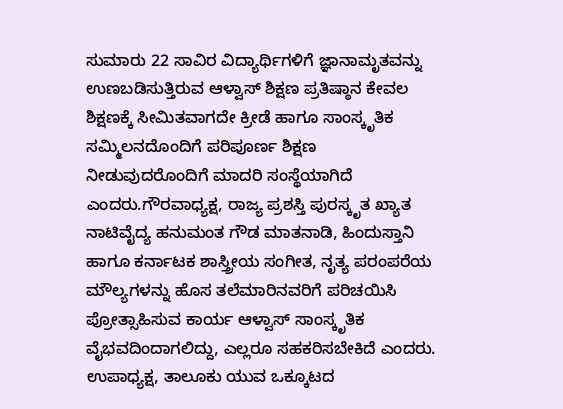ಸುಮಾರು 22 ಸಾವಿರ ವಿದ್ಯಾರ್ಥಿಗಳಿಗೆ ಜ್ಞಾನಾಮೃತವನ್ನು ಉಣಬಡಿಸುತ್ತಿರುವ ಆಳ್ವಾಸ್ ಶಿಕ್ಷಣ ಪ್ರತಿಷ್ಠಾನ ಕೇವಲ ಶಿಕ್ಷಣಕ್ಕೆ ಸೀಮಿತವಾಗದೇ ಕ್ರೀಡೆ ಹಾಗೂ ಸಾಂಸ್ಕೃತಿಕ ಸಮ್ಮಿಲನದೊಂದಿಗೆ ಪರಿಪೂರ್ಣ ಶಿಕ್ಷಣ ನೀಡುವುದರೊಂದಿಗೆ ಮಾದರಿ ಸಂಸ್ಥೆಯಾಗಿದೆ ಎಂದರು.ಗೌರವಾಧ್ಯಕ್ಷ, ರಾಜ್ಯ ಪ್ರಶಸ್ತಿ ಪುರಸ್ಕೃತ ಖ್ಯಾತ ನಾಟಿವೈದ್ಯ ಹನುಮಂತ ಗೌಡ ಮಾತನಾಡಿ, ಹಿಂದುಸ್ತಾನಿ ಹಾಗೂ ಕರ್ನಾಟಕ ಶಾಸ್ತ್ರೀಯ ಸಂಗೀತ, ನೃತ್ಯ ಪರಂಪರೆಯ ಮೌಲ್ಯಗಳನ್ನು ಹೊಸ ತಲೆಮಾರಿನವರಿಗೆ ಪರಿಚಯಿಸಿ ಪ್ರೋತ್ಸಾಹಿಸುವ ಕಾರ್ಯ ಆಳ್ವಾಸ್ ಸಾಂಸ್ಕೃತಿಕ ವೈಭವದಿಂದಾಗಲಿದ್ದು, ಎಲ್ಲರೂ ಸಹಕರಿಸಬೇಕಿದೆ ಎಂದರು.
ಉಪಾಧ್ಯಕ್ಷ, ತಾಲೂಕು ಯುವ ಒಕ್ಕೂಟದ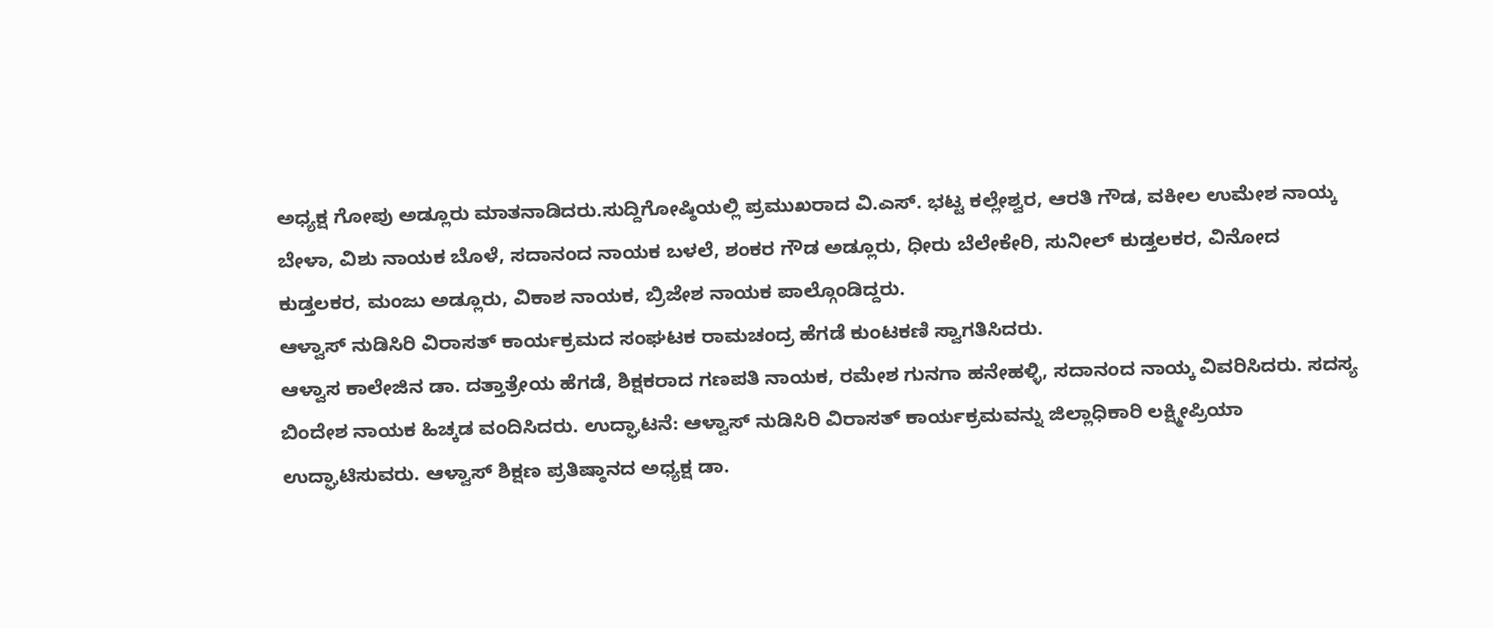ಅಧ್ಯಕ್ಷ ಗೋಪು ಅಡ್ಲೂರು ಮಾತನಾಡಿದರು.ಸುದ್ದಿಗೋಷ್ಠಿಯಲ್ಲಿ ಪ್ರಮುಖರಾದ ವಿ.ಎಸ್. ಭಟ್ಟ ಕಲ್ಲೇಶ್ವರ, ಆರತಿ ಗೌಡ, ವಕೀಲ ಉಮೇಶ ನಾಯ್ಕ ಬೇಳಾ, ವಿಶು ನಾಯಕ ಬೊಳೆ, ಸದಾನಂದ ನಾಯಕ ಬಳಲೆ, ಶಂಕರ ಗೌಡ ಅಡ್ಲೂರು, ಧೀರು ಬೆಲೇಕೇರಿ, ಸುನೀಲ್ ಕುಡ್ತಲಕರ, ವಿನೋದ ಕುಡ್ತಲಕರ, ಮಂಜು ಅಡ್ಲೂರು, ವಿಕಾಶ ನಾಯಕ, ಬ್ರಿಜೇಶ ನಾಯಕ ಪಾಲ್ಗೊಂಡಿದ್ದರು.
ಆಳ್ವಾಸ್ ನುಡಿಸಿರಿ ವಿರಾಸತ್ ಕಾರ್ಯಕ್ರಮದ ಸಂಘಟಕ ರಾಮಚಂದ್ರ ಹೆಗಡೆ ಕುಂಟಕಣಿ ಸ್ವಾಗತಿಸಿದರು.
ಆಳ್ವಾಸ ಕಾಲೇಜಿನ ಡಾ. ದತ್ತಾತ್ರೇಯ ಹೆಗಡೆ, ಶಿಕ್ಷಕರಾದ ಗಣಪತಿ ನಾಯಕ, ರಮೇಶ ಗುನಗಾ ಹನೇಹಳ್ಳಿ, ಸದಾನಂದ ನಾಯ್ಕ ವಿವರಿಸಿದರು. ಸದಸ್ಯ ಬಿಂದೇಶ ನಾಯಕ ಹಿಚ್ಕಡ ವಂದಿಸಿದರು. ಉದ್ಘಾಟನೆ: ಆಳ್ವಾಸ್ ನುಡಿಸಿರಿ ವಿರಾಸತ್ ಕಾರ್ಯಕ್ರಮವನ್ನು ಜಿಲ್ಲಾಧಿಕಾರಿ ಲಕ್ಷ್ಮೀಪ್ರಿಯಾ ಉದ್ಘಾಟಿಸುವರು. ಆಳ್ವಾಸ್ ಶಿಕ್ಷಣ ಪ್ರತಿಷ್ಠಾನದ ಅಧ್ಯಕ್ಷ ಡಾ.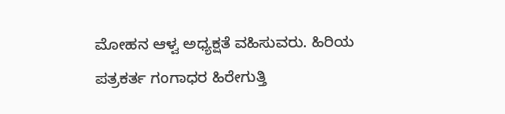ಮೋಹನ ಆಳ್ವ ಅಧ್ಯಕ್ಷತೆ ವಹಿಸುವರು. ಹಿರಿಯ ಪತ್ರಕರ್ತ ಗಂಗಾಧರ ಹಿರೇಗುತ್ತಿ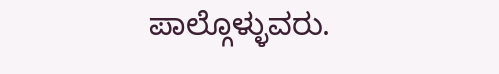ಪಾಲ್ಗೊಳ್ಳುವರು.